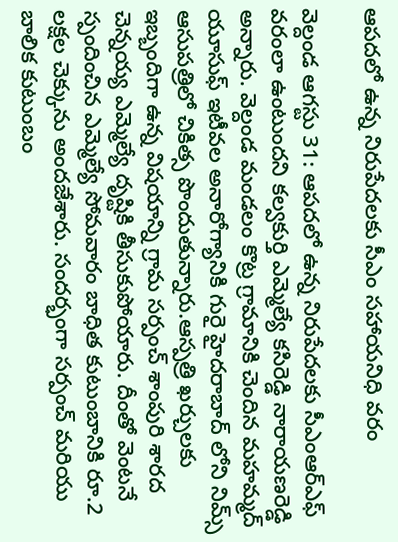ఆపదలో ఉన్న నిరుపేదలకు సీఎం సహాయనిధి వరం

వెల్దండ ఆగస్టు 31: ఆపదలో ఉన్న నిరుపేదలకు సీఎంఆర్ఎఫ్ వరంలా ఉంటుందని కల్వకుర్తి ఎమ్మెల్యే కసిరెడ్డి నారాయణరెడ్డి అన్నారు. వెల్దండ మండలం కొట్ర గ్రామానికి చెందిన మహమ్మద్ యూసుఫ్ ఇటీవల అనారోగ్యానికి గురై హైదరాబాద్ లోని నిమ్స్ ఆసుపత్రిలో చికిత్స పొందుతున్నారు.ఆస్పత్రి ఖర్చులకు ఇబ్బందిగా ఉన్న విషయాన్ని గ్రామ సర్పంచ్ శాంపురి శారద చెన్నయ్య ఎమ్మెల్యే దృష్టికి తీసుకుపోయారు. దీంతో వెంటనే స్పందించిన ఎమ్మెల్యే సోమవారం బాధిత కుటుంబానికి రూ.2 లక్షల చెక్కును అందజేశారు. సందర్భంగా సర్పంచ్ మరియు బాలిక కుటుంబం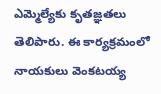ఎమ్మెల్యేకు కృతజ్ఞతలు తెలిపారు. ఈ కార్యక్రమంలో నాయకులు వెంకటయ్య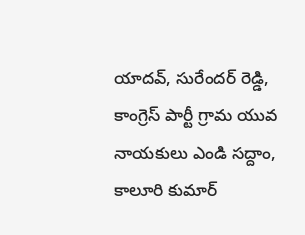యాదవ్, సురేందర్ రెడ్డి, కాంగ్రెస్ పార్టీ గ్రామ యువ నాయకులు ఎండి సద్దాం, కాలూరి కుమార్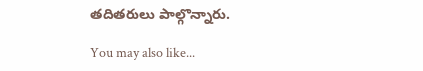తదితరులు పాల్గొన్నారు.

You may also like...